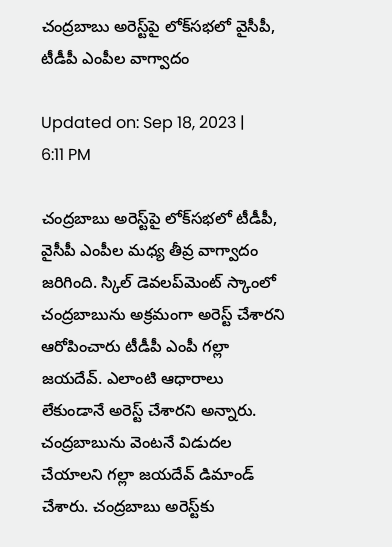చంద్రబాబు అరెస్ట్‌పై లోక్‌సభలో వైసీపీ, టీడీపీ ఎంపీల వాగ్వాదం

Updated on: Sep 18, 2023 | 6:11 PM

చంద్రబాబు అరెస్ట్‌పై లోక్‌సభలో టీడీపీ, వైసీపీ ఎంపీల మధ్య తీవ్ర వాగ్వాదం జరిగింది. స్కిల్‌ డెవలప్‌మెంట్‌ స్కాంలో చంద్రబాబును అక్రమంగా అరెస్ట్‌ చేశారని ఆరోపించారు టీడీపీ ఎంపీ గల్లా జయదేవ్‌. ఎలాంటి ఆధారాలు లేకుండానే అరెస్ట్‌ చేశారని అన్నారు. చంద్రబాబును వెంటనే విడుదల చేయాలని గల్లా జయదేవ్‌ డిమాండ్‌ చేశారు. చంద్రబాబు అరెస్ట్‌కు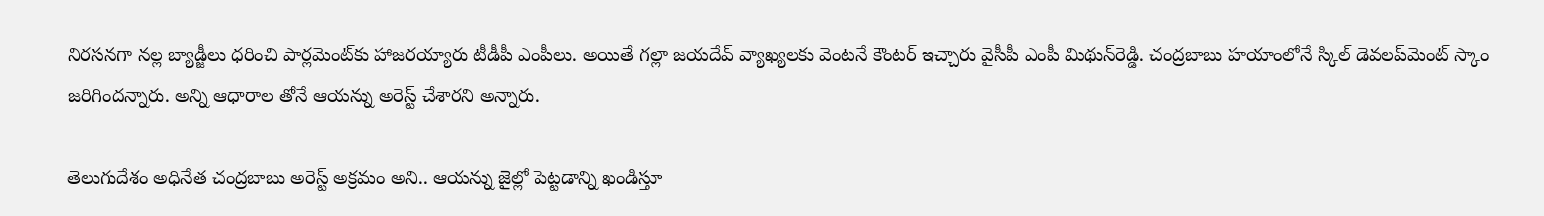నిరసనగా నల్ల బ్యాడ్జీలు ధరించి పార్లమెంట్‌కు హాజరయ్యారు టీడీపీ ఎంపీలు. అయితే గల్లా జయదేవ్‌ వ్యాఖ్యలకు వెంటనే కౌంటర్‌ ఇచ్చారు వైసీపీ ఎంపీ మిథున్‌రెడ్డి. చంద్రబాబు హయాంలోనే స్కిల్‌ డెవలప్‌మెంట్‌ స్కాం జరిగిందన్నారు. అన్ని ఆధారాల తోనే ఆయన్ను అరెస్ట్‌ చేశారని అన్నారు.

తెలుగుదేశం అధినేత చంద్రబాబు అరెస్ట్‌ అక్రమం అని.. ఆయన్ను జైల్లో పెట్టడాన్ని ఖండిస్తూ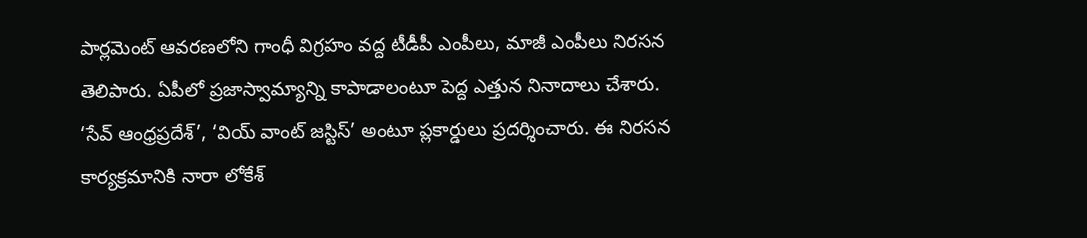పార్లమెంట్‌ ఆవరణలోని గాంధీ విగ్రహం వద్ద టీడీపీ ఎంపీలు, మాజీ ఎంపీలు నిరసన తెలిపారు. ఏపీలో ప్రజాస్వామ్యాన్ని కాపాడాలంటూ పెద్ద ఎత్తున నినాదాలు చేశారు. ‘సేవ్‌ ఆంధ్రప్రదేశ్‌’, ‘వియ్‌ వాంట్‌ జస్టిస్‌’ అంటూ ప్లకార్డులు ప్రదర్శించారు. ఈ నిరసన కార్యక్రమానికి నారా లోకేశ్‌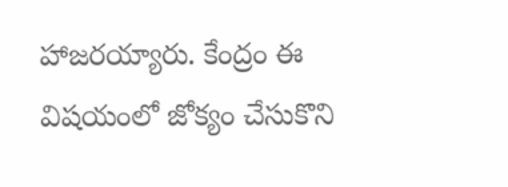హాజరయ్యారు. కేంద్రం ఈ విషయంలో జోక్యం చేసుకొని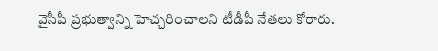వైసీపీ ప్రభుత్వాన్ని హెచ్చరించాలని టీడీపీ నేతలు కోరారు.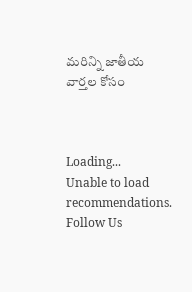మరిన్ని జాతీయ వార్తల కోసం



Loading...
Unable to load recommendations.
Follow Us